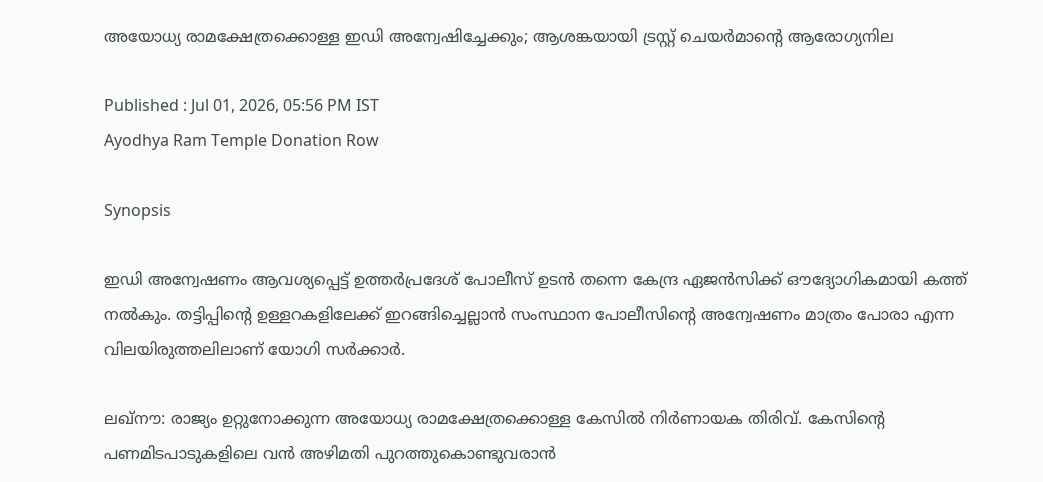അയോധ്യ രാമക്ഷേത്രക്കൊള്ള ഇഡി അന്വേഷിച്ചേക്കും; ആശങ്കയായി ട്രസ്റ്റ് ചെയർമാന്റെ ആരോഗ്യനില

Published : Jul 01, 2026, 05:56 PM IST
Ayodhya Ram Temple Donation Row

Synopsis

ഇഡി അന്വേഷണം ആവശ്യപ്പെട്ട് ഉത്തർപ്രദേശ് പോലീസ് ഉടൻ തന്നെ കേന്ദ്ര ഏജൻസിക്ക് ഔദ്യോഗികമായി കത്ത് നൽകും. തട്ടിപ്പിന്റെ ഉള്ളറകളിലേക്ക് ഇറങ്ങിച്ചെല്ലാൻ സംസ്ഥാന പോലീസിന്റെ അന്വേഷണം മാത്രം പോരാ എന്ന വിലയിരുത്തലിലാണ് യോഗി സർക്കാർ.

ലഖ്‌നൗ: രാജ്യം ഉറ്റുനോക്കുന്ന അയോധ്യ രാമക്ഷേത്രക്കൊള്ള കേസിൽ നിർണായക തിരിവ്. കേസിന്റെ പണമിടപാടുകളിലെ വൻ അഴിമതി പുറത്തുകൊണ്ടുവരാൻ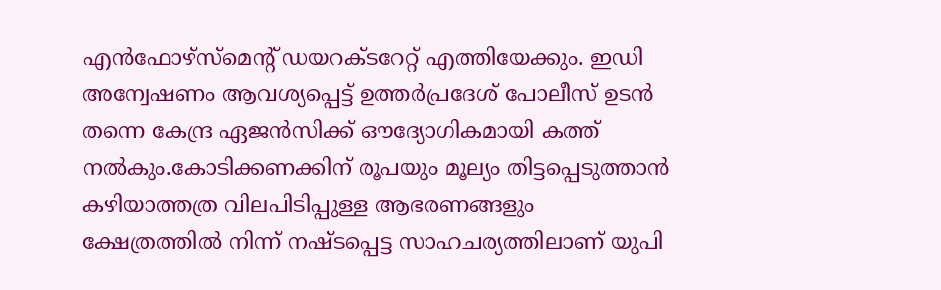എൻഫോഴ്‌സ്‌മെന്റ് ഡയറക്ടറേറ്റ് എത്തിയേക്കും. ഇഡി അന്വേഷണം ആവശ്യപ്പെട്ട് ഉത്തർപ്രദേശ് പോലീസ് ഉടൻ തന്നെ കേന്ദ്ര ഏജൻസിക്ക് ഔദ്യോഗികമായി കത്ത് നൽകും.കോടിക്കണക്കിന് രൂപയും മൂല്യം തിട്ടപ്പെടുത്താൻ കഴിയാത്തത്ര വിലപിടിപ്പുള്ള ആഭരണങ്ങളും ക്ഷേത്രത്തിൽ നിന്ന് നഷ്ടപ്പെട്ട സാഹചര്യത്തിലാണ് യുപി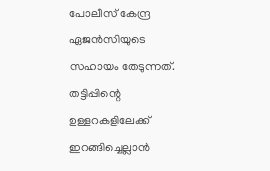പോലീസ് കേന്ദ്ര ഏജൻസിയുടെ സഹായം തേടുന്നത്. തട്ടിപ്പിന്റെ ഉള്ളറകളിലേക്ക് ഇറങ്ങിച്ചെല്ലാൻ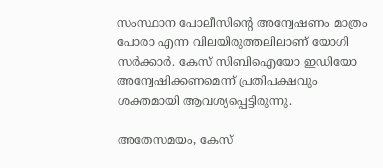സംസ്ഥാന പോലീസിന്റെ അന്വേഷണം മാത്രം പോരാ എന്ന വിലയിരുത്തലിലാണ് യോഗി സർക്കാർ. കേസ് സിബിഐയോ ഇഡിയോ അന്വേഷിക്കണമെന്ന് പ്രതിപക്ഷവും ശക്തമായി ആവശ്യപ്പെട്ടിരുന്നു.

അതേസമയം, കേസ്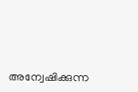അന്വേഷിക്കുന്ന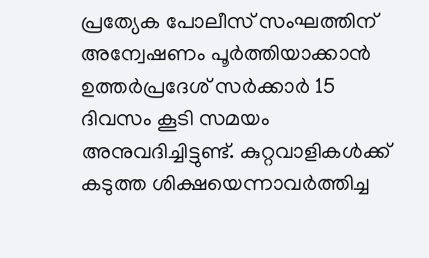പ്രത്യേക പോലീസ് സംഘത്തിന് അന്വേഷണം പൂർത്തിയാക്കാൻ ഉത്തർപ്രദേശ് സർക്കാർ 15 ദിവസം കൂടി സമയം അനുവദിച്ചിട്ടുണ്ട്. കുറ്റവാളികള്‍ക്ക് കടുത്ത ശിക്ഷയെന്നാവര്‍ത്തിച്ച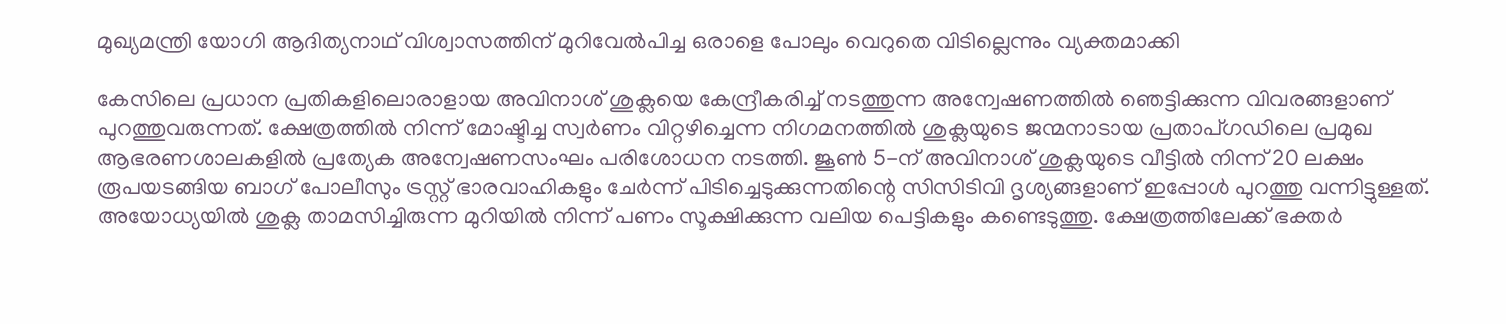മുഖ്യമന്ത്രി യോഗി ആദിത്യനാഥ് വിശ്വാസത്തിന് മുറിവേല്‍പിച്ച ഒരാളെ പോലും വെറുതെ വിടില്ലെന്നും വ്യക്തമാക്കി

കേസിലെ പ്രധാന പ്രതികളിലൊരാളായ അവിനാശ് ശുക്ലയെ കേന്ദ്രീകരിച്ച് നടത്തുന്ന അന്വേഷണത്തിൽ ഞെട്ടിക്കുന്ന വിവരങ്ങളാണ് പുറത്തുവരുന്നത്. ക്ഷേത്രത്തിൽ നിന്ന് മോഷ്ടിച്ച സ്വർണം വിറ്റഴിച്ചെന്ന നിഗമനത്തിൽ ശുക്ലയുടെ ജന്മനാടായ പ്രതാപ്‌ഗഡിലെ പ്രമുഖ ആഭരണശാലകളിൽ പ്രത്യേക അന്വേഷണസംഘം പരിശോധന നടത്തി. ജൂൺ 5-ന് അവിനാശ് ശുക്ലയുടെ വീട്ടിൽ നിന്ന് 20 ലക്ഷം രൂപയടങ്ങിയ ബാഗ് പോലീസും ട്രസ്റ്റ് ഭാരവാഹികളും ചേർന്ന് പിടിച്ചെടുക്കുന്നതിന്റെ സിസിടിവി ദൃശ്യങ്ങളാണ് ഇപ്പോൾ പുറത്തു വന്നിട്ടുള്ളത്. അയോധ്യയിൽ ശുക്ല താമസിച്ചിരുന്ന മുറിയിൽ നിന്ന് പണം സൂക്ഷിക്കുന്ന വലിയ പെട്ടികളും കണ്ടെടുത്തു. ക്ഷേത്രത്തിലേക്ക് ഭക്തർ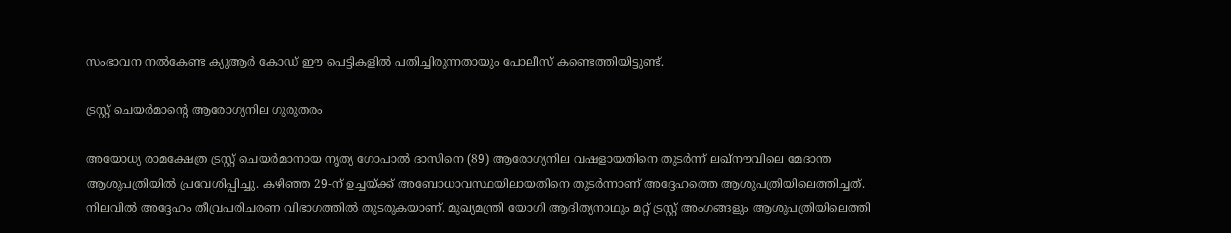സംഭാവന നൽകേണ്ട ക്യുആർ കോഡ് ഈ പെട്ടികളിൽ പതിച്ചിരുന്നതായും പോലീസ് കണ്ടെത്തിയിട്ടുണ്ട്.

ട്രസ്റ്റ് ചെയർമാൻ്റെ ആരോഗ്യനില ഗുരുതരം

അയോധ്യ രാമക്ഷേത്ര ട്രസ്റ്റ് ചെയർമാനായ നൃത്യ ഗോപാൽ ദാസിനെ (89) ആരോഗ്യനില വഷളായതിനെ തുടർന്ന് ലഖ്‌നൗവിലെ മേദാന്ത ആശുപത്രിയിൽ പ്രവേശിപ്പിച്ചു. കഴിഞ്ഞ 29-ന് ഉച്ചയ്ക്ക് അബോധാവസ്ഥയിലായതിനെ തുടർന്നാണ് അദ്ദേഹത്തെ ആശുപത്രിയിലെത്തിച്ചത്. നിലവിൽ അദ്ദേഹം തീവ്രപരിചരണ വിഭാഗത്തിൽ തുടരുകയാണ്. മുഖ്യമന്ത്രി യോഗി ആദിത്യനാഥും മറ്റ് ട്രസ്റ്റ് അംഗങ്ങളും ആശുപത്രിയിലെത്തി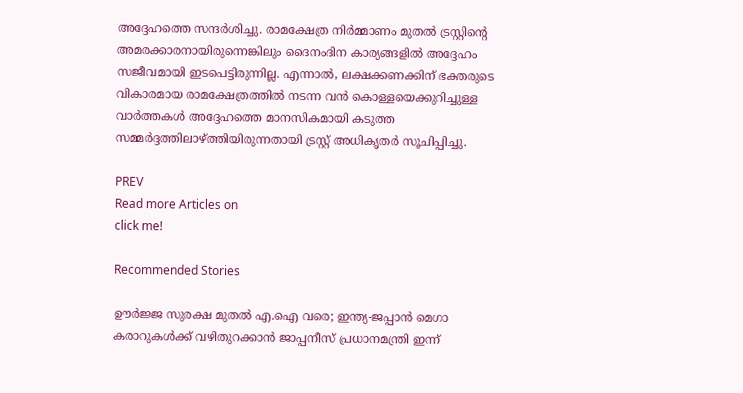അദ്ദേഹത്തെ സന്ദർശിച്ചു. രാമക്ഷേത്ര നിർമ്മാണം മുതൽ ട്രസ്റ്റിന്റെ അമരക്കാരനായിരുന്നെങ്കിലും ദൈനംദിന കാര്യങ്ങളിൽ അദ്ദേഹം സജീവമായി ഇടപെട്ടിരുന്നില്ല. എന്നാൽ, ലക്ഷക്കണക്കിന് ഭക്തരുടെ വികാരമായ രാമക്ഷേത്രത്തിൽ നടന്ന വൻ കൊള്ളയെക്കുറിച്ചുള്ള വാർത്തകൾ അദ്ദേഹത്തെ മാനസികമായി കടുത്ത സമ്മർദ്ദത്തിലാഴ്ത്തിയിരുന്നതായി ട്രസ്റ്റ് അധികൃതർ സൂചിപ്പിച്ചു.

PREV
Read more Articles on
click me!

Recommended Stories

ഊർജ്ജ സുരക്ഷ മുതൽ എ.ഐ വരെ; ഇന്ത്യ-ജപ്പാൻ മെഗാ കരാറുകൾക്ക് വഴിതുറക്കാൻ ജാപ്പനീസ് പ്രധാനമന്ത്രി ഇന്ന്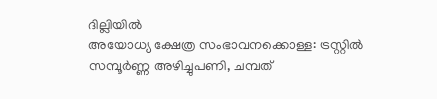ദില്ലിയിൽ
അയോധ്യ ക്ഷേത്ര സംഭാവനക്കൊള്ള: ട്രസ്റ്റിൽ സമ്പൂർണ്ണ അഴിച്ചുപണി, ചമ്പത്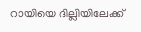റായിയെ ദില്ലിയിലേക്ക്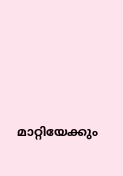മാറ്റിയേക്കും